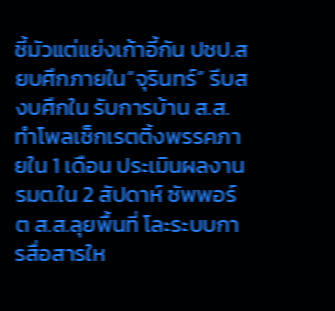ชี้มัวแต่แย่งเก้าอี้กัน ปชป.สยบศึกภายใน“จุรินทร์” รีบสงบศึกใน รับการบ้าน ส.ส.ทำโพลเช็กเรตติ้งพรรคภายใน 1 เดือน ประเมินผลงาน รมต.ใน 2 สัปดาห์ ซัพพอร์ต ส.ส.ลุยพื้นที่ โละระบบการสื่อสารให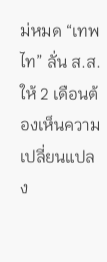ม่หมด “เทพไท” ลั่น ส.ส.ให้ 2 เดือนต้องเห็นความเปลี่ยนแปลง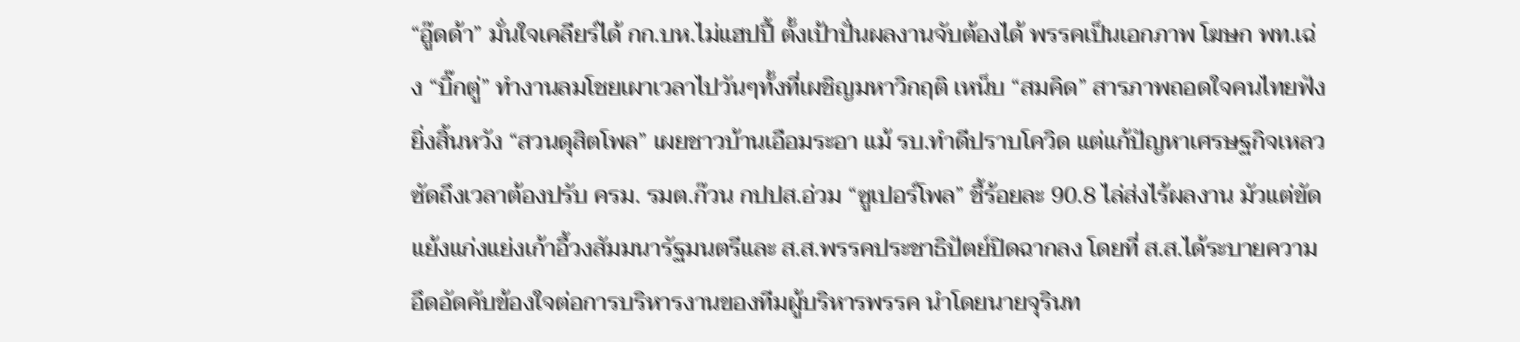“อู๊ดด้า” มั่นใจเคลียร์ได้ กก.บห.ไม่แฮปปี้ ตั้งเป้าปั่นผลงานจับต้องได้ พรรคเป็นเอกภาพ โฆษก พท.เฉ่ง “บิ๊กตู่” ทำงานลมโชยเผาเวลาไปวันๆทั้งที่เผชิญมหาวิกฤติ เหน็บ “สมคิด” สารภาพถอดใจคนไทยฟังยิ่งสิ้นหวัง “สวนดุสิตโพล” เผยชาวบ้านเอือมระอา แม้ รบ.ทำดีปราบโควิด แต่แก้ปัญหาเศรษฐกิจเหลว ซัดถึงเวลาต้องปรับ ครม. รมต.ก๊วน กปปส.อ่วม “ซูเปอร์โพล” ชี้ร้อยละ 90.8 ไล่ส่งไร้ผลงาน มัวแต่ขัดแย้งแก่งแย่งเก้าอี้วงสัมมนารัฐมนตรีและ ส.ส.พรรคประชาธิปัตย์ปิดฉากลง โดยที่ ส.ส.ได้ระบายความอึดอัดคับข้องใจต่อการบริหารงานของทีมผู้บริหารพรรค นำโดยนายจุรินท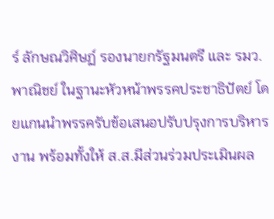ร์ ลักษณวิศิษฏ์ รองนายกรัฐมนตรี และ รมว.พาณิชย์ ในฐานะหัวหน้าพรรคประชาธิปัตย์ โดยแกนนำพรรครับข้อเสนอปรับปรุงการบริหารงาน พร้อมทั้งให้ ส.ส.มีส่วนร่วมประเมินผล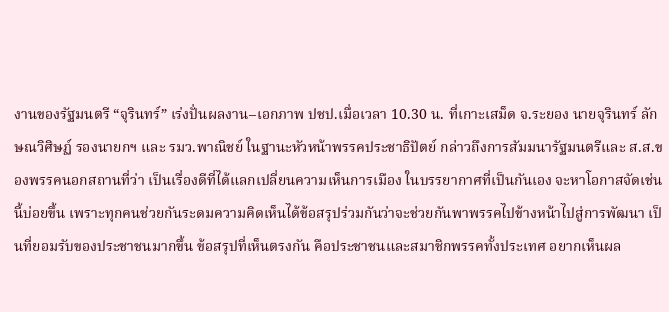งานของรัฐมนตรี “จุรินทร์” เร่งปั่นผลงาน–เอกภาพ ปชป.เมื่อเวลา 10.30 น. ที่เกาะเสม็ด จ.ระยอง นายจุรินทร์ ลักษณวิศิษฏ์ รองนายกฯ และ รมว.พาณิชย์ ในฐานะหัวหน้าพรรคประชาธิปัตย์ กล่าวถึงการสัมมนารัฐมนตรีและ ส.ส.ของพรรคนอกสถานที่ว่า เป็นเรื่องดีที่ได้แลกเปลี่ยนความเห็นการเมือง ในบรรยากาศที่เป็นกันเอง จะหาโอกาสจัดเช่นนี้บ่อยขึ้น เพราะทุกคนช่วยกันระดมความคิดเห็นได้ข้อสรุปร่วมกันว่าจะช่วยกันพาพรรคไปข้างหน้าไปสู่การพัฒนา เป็นที่ยอมรับของประชาชนมากขึ้น ข้อสรุปที่เห็นตรงกัน คือประชาชนและสมาชิกพรรคทั้งประเทศ อยากเห็นผล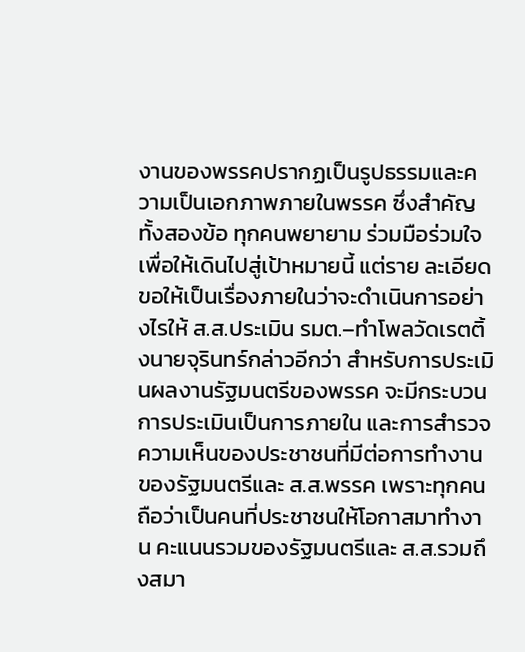งานของพรรคปรากฏเป็นรูปธรรมและความเป็นเอกภาพภายในพรรค ซึ่งสำคัญทั้งสองข้อ ทุกคนพยายาม ร่วมมือร่วมใจ เพื่อให้เดินไปสู่เป้าหมายนี้ แต่ราย ละเอียดขอให้เป็นเรื่องภายในว่าจะดำเนินการอย่างไรให้ ส.ส.ประเมิน รมต.–ทำโพลวัดเรตติ้งนายจุรินทร์กล่าวอีกว่า สำหรับการประเมินผลงานรัฐมนตรีของพรรค จะมีกระบวนการประเมินเป็นการภายใน และการสำรวจความเห็นของประชาชนที่มีต่อการทำงานของรัฐมนตรีและ ส.ส.พรรค เพราะทุกคนถือว่าเป็นคนที่ประชาชนให้โอกาสมาทำงาน คะแนนรวมของรัฐมนตรีและ ส.ส.รวมถึงสมา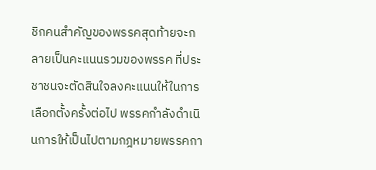ชิกคนสำคัญของพรรคสุดท้ายจะกลายเป็นคะแนนรวมของพรรค ที่ประชาชนจะตัดสินใจลงคะแนนให้ในการเลือกตั้งครั้งต่อไป พรรคกำลังดำเนินการให้เป็นไปตามกฎหมายพรรคกา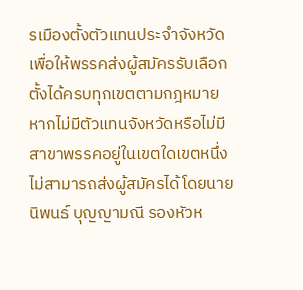รเมืองตั้งตัวแทนประจำจังหวัด เพื่อให้พรรคส่งผู้สมัครรับเลือกตั้งได้ครบทุกเขตตามกฎหมาย หากไม่มีตัวแทนจังหวัดหรือไม่มีสาขาพรรคอยู่ในเขตใดเขตหนึ่ง ไม่สามารถส่งผู้สมัครได้โดยนายนิพนธ์ บุญญามณี รองหัวห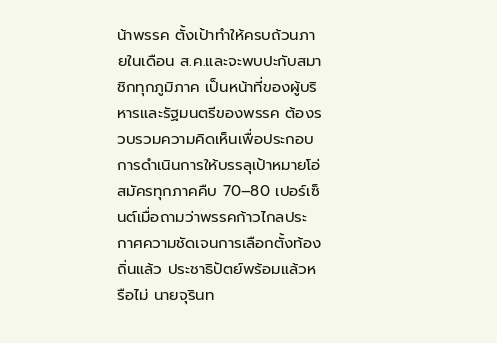น้าพรรค ตั้งเป้าทำให้ครบถ้วนภายในเดือน ส.ค.และจะพบปะกับสมาชิกทุกภูมิภาค เป็นหน้าที่ของผู้บริหารและรัฐมนตรีของพรรค ต้องรวบรวมความคิดเห็นเพื่อประกอบการดำเนินการให้บรรลุเป้าหมายโอ่สมัครทุกภาคคืบ 70–80 เปอร์เซ็นต์เมื่อถามว่าพรรคก้าวไกลประกาศความชัดเจนการเลือกตั้งท้องถิ่นแล้ว ประชาธิปัตย์พร้อมแล้วหรือไม่ นายจุรินท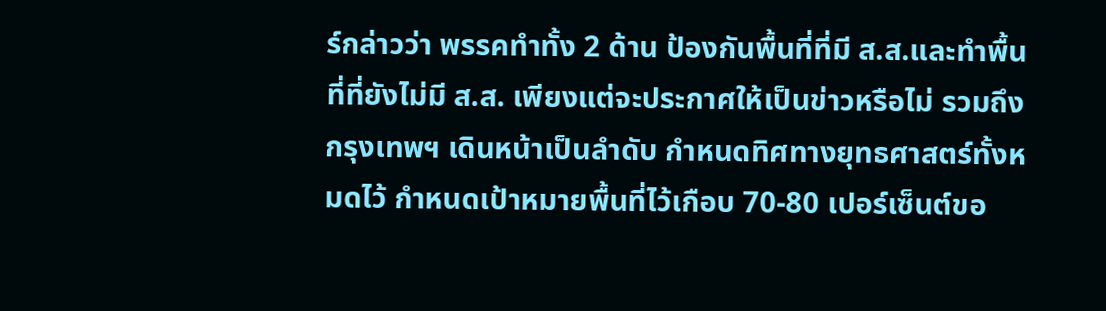ร์กล่าวว่า พรรคทำทั้ง 2 ด้าน ป้องกันพื้นที่ที่มี ส.ส.และทำพื้นที่ที่ยังไม่มี ส.ส. เพียงแต่จะประกาศให้เป็นข่าวหรือไม่ รวมถึงกรุงเทพฯ เดินหน้าเป็นลำดับ กำหนดทิศทางยุทธศาสตร์ทั้งหมดไว้ กำหนดเป้าหมายพื้นที่ไว้เกือบ 70-80 เปอร์เซ็นต์ขอ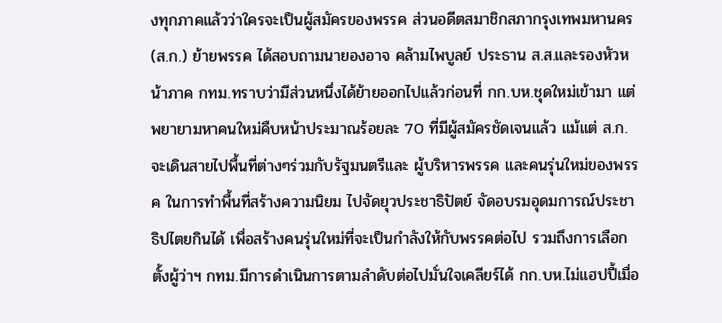งทุกภาคแล้วว่าใครจะเป็นผู้สมัครของพรรค ส่วนอดีตสมาชิกสภากรุงเทพมหานคร (ส.ก.) ย้ายพรรค ได้สอบถามนายองอาจ คล้ามไพบูลย์ ประธาน ส.ส.และรองหัวหน้าภาค กทม.ทราบว่ามีส่วนหนึ่งได้ย้ายออกไปแล้วก่อนที่ กก.บห.ชุดใหม่เข้ามา แต่พยายามหาคนใหม่คืบหน้าประมาณร้อยละ 70 ที่มีผู้สมัครชัดเจนแล้ว แม้แต่ ส.ก.จะเดินสายไปพื้นที่ต่างๆร่วมกับรัฐมนตรีและ ผู้บริหารพรรค และคนรุ่นใหม่ของพรรค ในการทำพื้นที่สร้างความนิยม ไปจัดยุวประชาธิปัตย์ จัดอบรมอุดมการณ์ประชาธิปไตยกินได้ เพื่อสร้างคนรุ่นใหม่ที่จะเป็นกำลังให้กับพรรคต่อไป รวมถึงการเลือกตั้งผู้ว่าฯ กทม.มีการดำเนินการตามลำดับต่อไปมั่นใจเคลียร์ได้ กก.บห.ไม่แฮปปี้เมื่อ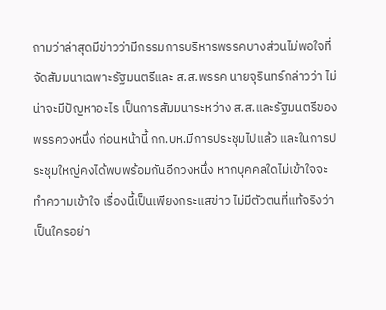ถามว่าล่าสุดมีข่าวว่ามีกรรมการบริหารพรรคบางส่วนไม่พอใจที่จัดสัมมนาเฉพาะรัฐมนตรีและ ส.ส.พรรค นายจุรินทร์กล่าวว่า ไม่น่าจะมีปัญหาอะไร เป็นการสัมมนาระหว่าง ส.ส.และรัฐมนตรีของพรรควงหนึ่ง ก่อนหน้านี้ กก.บห.มีการประชุมไปแล้ว และในการประชุมใหญ่คงได้พบพร้อมกันอีกวงหนึ่ง หากบุคคลใดไม่เข้าใจจะทำความเข้าใจ เรื่องนี้เป็นเพียงกระแสข่าว ไม่มีตัวตนที่แท้จริงว่าเป็นใครอย่า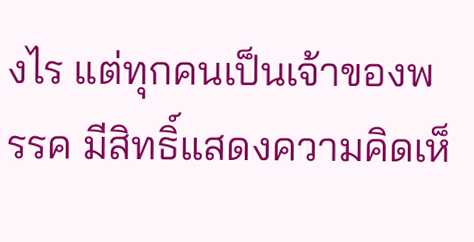งไร แต่ทุกคนเป็นเจ้าของพรรค มีสิทธิ์แสดงความคิดเห็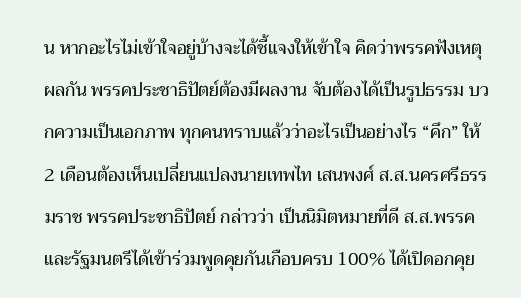น หากอะไรไม่เข้าใจอยู่บ้างจะได้ชี้แจงให้เข้าใจ คิดว่าพรรคฟังเหตุผลกัน พรรคประชาธิปัตย์ต้องมีผลงาน จับต้องได้เป็นรูปธรรม บวกความเป็นเอกภาพ ทุกคนทราบแล้วว่าอะไรเป็นอย่างไร “คึก” ให้ 2 เดือนต้องเห็นเปลี่ยนแปลงนายเทพไท เสนพงศ์ ส.ส.นครศรีธรรมราช พรรคประชาธิปัตย์ กล่าวว่า เป็นนิมิตหมายที่ดี ส.ส.พรรคและรัฐมนตรีได้เข้าร่วมพูดคุยกันเกือบครบ 100% ได้เปิดอกคุย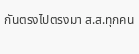กันตรงไปตรงมา ส.ส.ทุกคน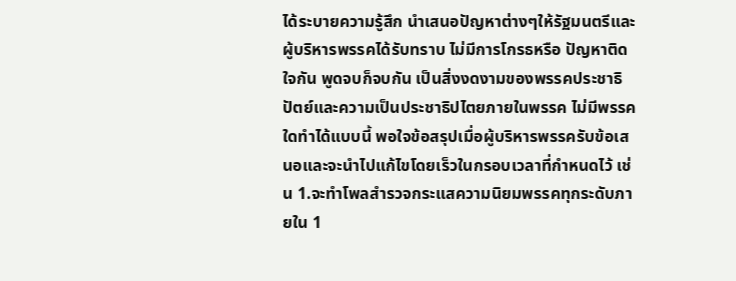ได้ระบายความรู้สึก นำเสนอปัญหาต่างๆให้รัฐมนตรีและผู้บริหารพรรคได้รับทราบ ไม่มีการโกรธหรือ ปัญหาติดใจกัน พูดจบก็จบกัน เป็นสิ่งงดงามของพรรคประชาธิปัตย์และความเป็นประชาธิปไตยภายในพรรค ไม่มีพรรคใดทำได้แบบนี้ พอใจข้อสรุปเมื่อผู้บริหารพรรครับข้อเสนอและจะนำไปแก้ไขโดยเร็วในกรอบเวลาที่กำหนดไว้ เช่น 1.จะทำโพลสำรวจกระแสความนิยมพรรคทุกระดับภายใน 1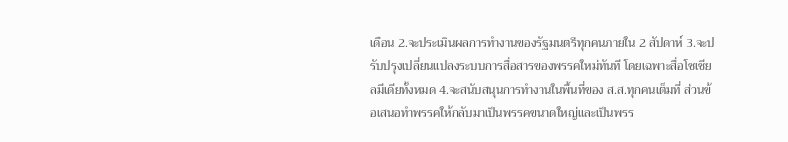เดือน 2.จะประเมินผลการทำงานของรัฐมนตรีทุกคนภายใน 2 สัปดาห์ 3.จะปรับปรุงเปลี่ยนแปลงระบบการสื่อสารของพรรคใหม่ทันที โดยเฉพาะสื่อโซเชียลมีเดียทั้งหมด 4.จะสนับสนุนการทำงานในพื้นที่ของ ส.ส.ทุกคนเต็มที่ ส่วนข้อเสนอทำพรรคให้กลับมาเป็นพรรคขนาดใหญ่และเป็นพรร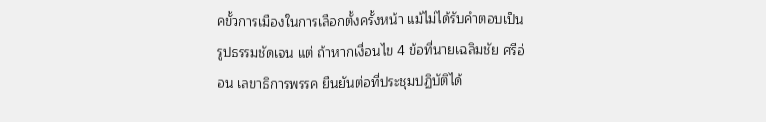คขั้วการเมืองในการเลือกตั้งครั้งหน้า แม้ไม่ได้รับคำตอบเป็นรูปธรรมชัดเจน แต่ ถ้าหากเงื่อนไข 4 ข้อที่นายเฉลิมชัย ศรีอ่อน เลขาธิการพรรค ยืนยันต่อที่ประชุมปฏิบัติได้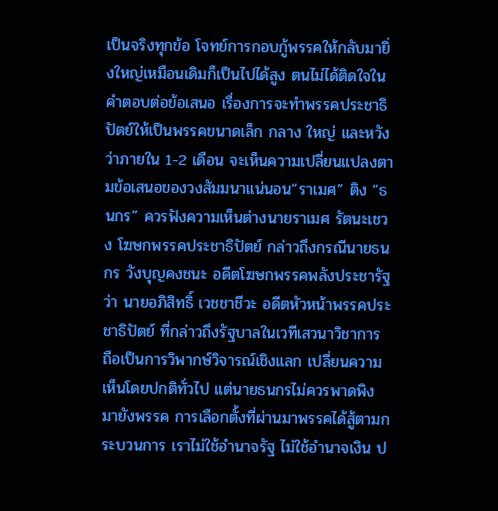เป็นจริงทุกข้อ โจทย์การกอบกู้พรรคให้กลับมายิ่งใหญ่เหมือนเดิมก็เป็นไปได้สูง ตนไม่ได้ติดใจในคำตอบต่อข้อเสนอ เรื่องการจะทำพรรคประชาธิปัตย์ให้เป็นพรรคขนาดเล็ก กลาง ใหญ่ และหวังว่าภายใน 1-2 เดือน จะเห็นความเปลี่ยนแปลงตามข้อเสนอของวงสัมมนาแน่นอน“ราเมศ” ติง “ธนกร” ควรฟังความเห็นต่างนายราเมศ รัตนะเชวง โฆษกพรรคประชาธิปัตย์ กล่าวถึงกรณีนายธนกร วังบุญคงชนะ อดีตโฆษกพรรคพลังประชารัฐ ว่า นายอภิสิทธิ์ เวชชาชีวะ อดีตหัวหน้าพรรคประชาธิปัตย์ ที่กล่าวถึงรัฐบาลในเวทีเสวนาวิชาการ ถือเป็นการวิพากษ์วิจารณ์เชิงแลก เปลี่ยนความเห็นโดยปกติทั่วไป แต่นายธนกรไม่ควรพาดพิงมายังพรรค การเลือกตั้งที่ผ่านมาพรรคได้สู้ตามกระบวนการ เราไม่ใช้อำนาจรัฐ ไม่ใช้อำนาจเงิน ป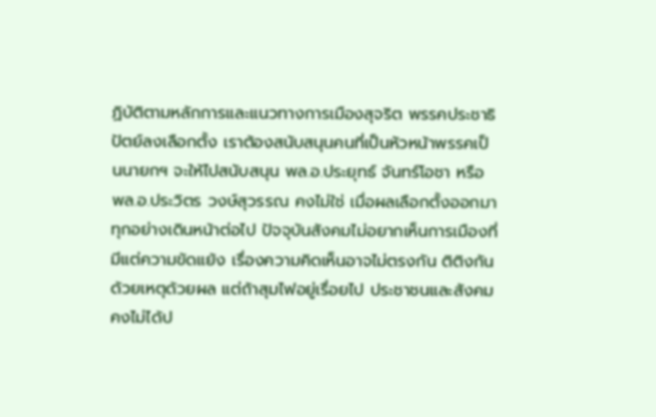ฏิบัติตามหลักการและแนวทางการเมืองสุจริต พรรคประชาธิปัตย์ลงเลือกตั้ง เราต้องสนับสนุนคนที่เป็นหัวหน้าพรรคเป็นนายกฯ จะให้ไปสนับสนุน พล.อ.ประยุทธ์ จันทร์โอชา หรือ พล.อ.ประวิตร วงษ์สุวรรณ คงไม่ใช่ เมื่อผลเลือกตั้งออกมาทุกอย่างเดินหน้าต่อไป ปัจจุบันสังคมไม่อยากเห็นการเมืองที่มีแต่ความขัดแย้ง เรื่องความคิดเห็นอาจไม่ตรงกัน ติติงกันด้วยเหตุด้วยผล แต่ถ้าสุมไฟอยู่เรื่อยไป ประชาชนและสังคมคงไม่ได้ป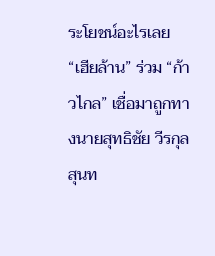ระโยชน์อะไรเลย“เฮียล้าน” ร่วม “ก้าวไกล” เชื่อมาถูกทางนายสุทธิชัย วีรกุลสุนท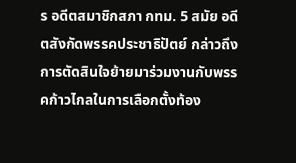ร อดีตสมาชิกสภา กทม. 5 สมัย อดีตสังกัดพรรคประชาธิปัตย์ กล่าวถึงการตัดสินใจย้ายมาร่วมงานกับพรรคก้าวไกลในการเลือกตั้งท้อง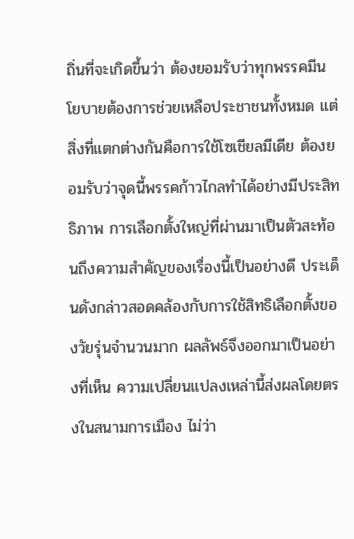ถิ่นที่จะเกิดขึ้นว่า ต้องยอมรับว่าทุกพรรคมีนโยบายต้องการช่วยเหลือประชาชนทั้งหมด แต่สิ่งที่แตกต่างกันคือการใช้โซเชียลมีเดีย ต้องยอมรับว่าจุดนี้พรรคก้าวไกลทำได้อย่างมีประสิทธิภาพ การเลือกตั้งใหญ่ที่ผ่านมาเป็นตัวสะท้อนถึงความสำคัญของเรื่องนี้เป็นอย่างดี ประเด็นดังกล่าวสอดคล้องกับการใช้สิทธิเลือกตั้งของวัยรุ่นจำนวนมาก ผลลัพธ์จึงออกมาเป็นอย่างที่เห็น ความเปลี่ยนแปลงเหล่านี้ส่งผลโดยตรงในสนามการเมือง ไม่ว่า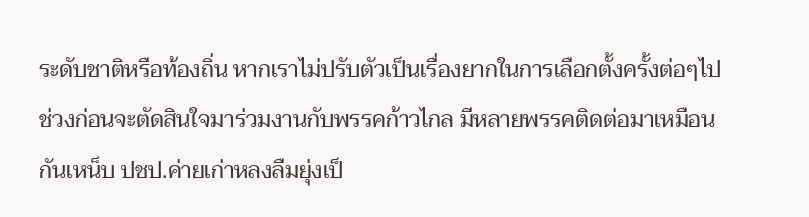ระดับชาติหรือท้องถิ่น หากเราไม่ปรับตัวเป็นเรื่องยากในการเลือกตั้งครั้งต่อๆไป ช่วงก่อนจะตัดสินใจมาร่วมงานกับพรรคก้าวไกล มีหลายพรรคติดต่อมาเหมือนกันเหน็บ ปชป.ค่ายเก่าหลงลืมยุ่งเป็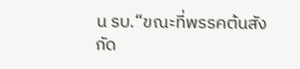น รบ.“ขณะที่พรรคต้นสังกัด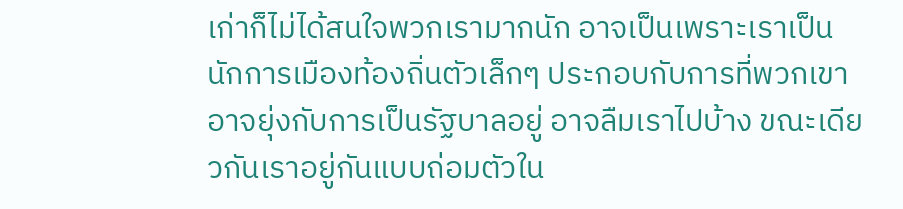เก่าก็ไม่ได้สนใจพวกเรามากนัก อาจเป็นเพราะเราเป็นนักการเมืองท้องถิ่นตัวเล็กๆ ประกอบกับการที่พวกเขาอาจยุ่งกับการเป็นรัฐบาลอยู่ อาจลืมเราไปบ้าง ขณะเดียวกันเราอยู่กันแบบถ่อมตัวใน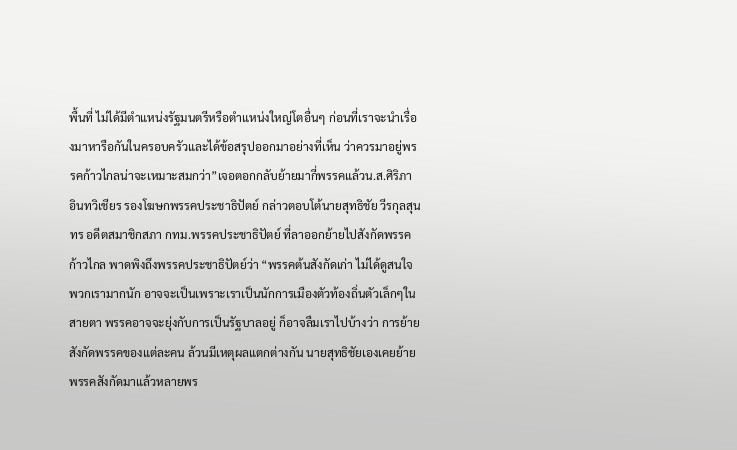พื้นที่ ไม่ได้มีตำแหน่งรัฐมนตรีหรือตำแหน่งใหญ่โตอื่นๆ ก่อนที่เราจะนำเรื่องมาหารือกันในครอบครัวและได้ข้อสรุปออกมาอย่างที่เห็น ว่าควรมาอยู่พรรคก้าวไกลน่าจะเหมาะสมกว่า”เจอตอกกลับย้ายมากี่พรรคแล้วน.ส.ศิริภา อินทวิเชียร รองโฆษกพรรคประชาธิปัตย์ กล่าวตอบโต้นายสุทธิชัย วีรกุลสุนทร อดีตสมาชิกสภา กทม.พรรคประชาธิปัตย์ ที่ลาออกย้ายไปสังกัดพรรคก้าวไกล พาดพิงถึงพรรคประชาธิปัตย์ว่า “พรรคต้นสังกัดเก่า ไม่ได้ดูสนใจพวกเรามากนัก อาจจะเป็นเพราะเราเป็นนักการเมืองตัวท้องถิ่นตัวเล็กๆในสายตา พรรคอาจจะยุ่งกับการเป็นรัฐบาลอยู่ ก็อาจลืมเราไปบ้างว่า การย้ายสังกัดพรรคของแต่ละคน ล้วนมีเหตุผลแตกต่างกัน นายสุทธิชัยเองเคยย้ายพรรคสังกัดมาแล้วหลายพร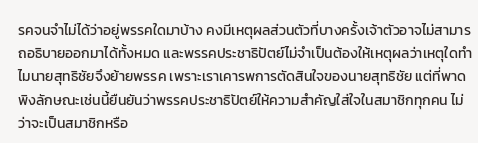รคจนจำไม่ได้ว่าอยู่พรรคใดมาบ้าง คงมีเหตุผลส่วนตัวที่บางครั้งเจ้าตัวอาจไม่สามารถอธิบายออกมาได้ทั้งหมด และพรรคประชาธิปัตย์ไม่จำเป็นต้องให้เหตุผลว่าเหตุใดทำไมนายสุทธิชัยจึงย้ายพรรค เพราะเราเคารพการตัดสินใจของนายสุทธิชัย แต่ที่พาดพิงลักษณะเช่นนี้ยืนยันว่าพรรคประชาธิปัตย์ให้ความสำคัญใส่ใจในสมาชิกทุกคน ไม่ว่าจะเป็นสมาชิกหรือ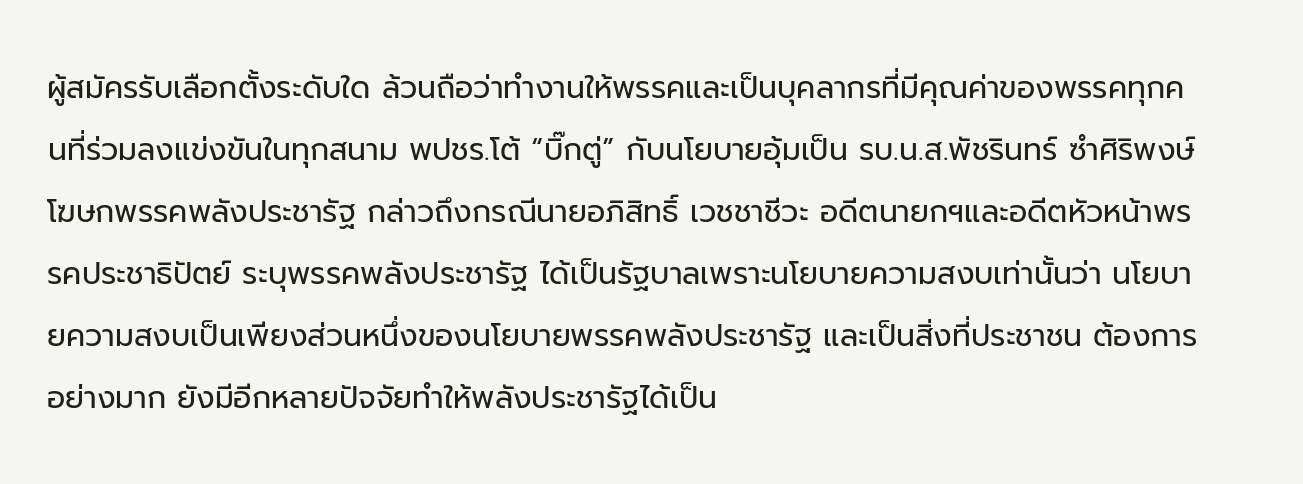ผู้สมัครรับเลือกตั้งระดับใด ล้วนถือว่าทำงานให้พรรคและเป็นบุคลากรที่มีคุณค่าของพรรคทุกคนที่ร่วมลงแข่งขันในทุกสนาม พปชร.โต้ “บิ๊กตู่” กับนโยบายอุ้มเป็น รบ.น.ส.พัชรินทร์ ซำศิริพงษ์ โฆษกพรรคพลังประชารัฐ กล่าวถึงกรณีนายอภิสิทธิ์ เวชชาชีวะ อดีตนายกฯและอดีตหัวหน้าพรรคประชาธิปัตย์ ระบุพรรคพลังประชารัฐ ได้เป็นรัฐบาลเพราะนโยบายความสงบเท่านั้นว่า นโยบายความสงบเป็นเพียงส่วนหนึ่งของนโยบายพรรคพลังประชารัฐ และเป็นสิ่งที่ประชาชน ต้องการอย่างมาก ยังมีอีกหลายปัจจัยทำให้พลังประชารัฐได้เป็น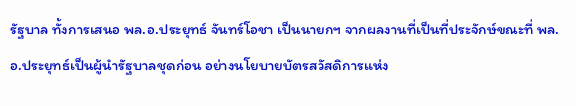รัฐบาล ทั้งการเสนอ พล.อ.ประยุทธ์ จันทร์โอชา เป็นนายกฯ จากผลงานที่เป็นที่ประจักษ์ขณะที่ พล.อ.ประยุทธ์เป็นผู้นำรัฐบาลชุดก่อน อย่างนโยบายบัตรสวัสดิการแห่ง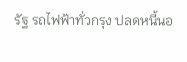รัฐ รถไฟฟ้าทั่วกรุง ปลดหนี้นอ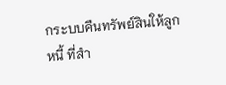กระบบคืนทรัพย์สินให้ลูกหนี้ ที่สำ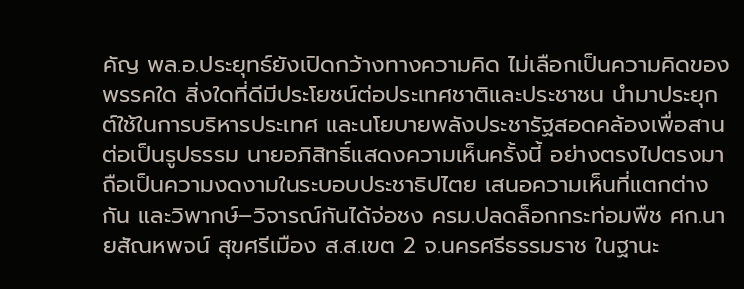คัญ พล.อ.ประยุทธ์ยังเปิดกว้างทางความคิด ไม่เลือกเป็นความคิดของพรรคใด สิ่งใดที่ดีมีประโยชน์ต่อประเทศชาติและประชาชน นำมาประยุกต์ใช้ในการบริหารประเทศ และนโยบายพลังประชารัฐสอดคล้องเพื่อสานต่อเป็นรูปธรรม นายอภิสิทธิ์แสดงความเห็นครั้งนี้ อย่างตรงไปตรงมา ถือเป็นความงดงามในระบอบประชาธิปไตย เสนอความเห็นที่แตกต่างกัน และวิพากษ์–วิจารณ์กันได้จ่อชง ครม.ปลดล็อกกระท่อมพืช ศก.นายสัณหพจน์ สุขศรีเมือง ส.ส.เขต 2 จ.นครศรีธรรมราช ในฐานะ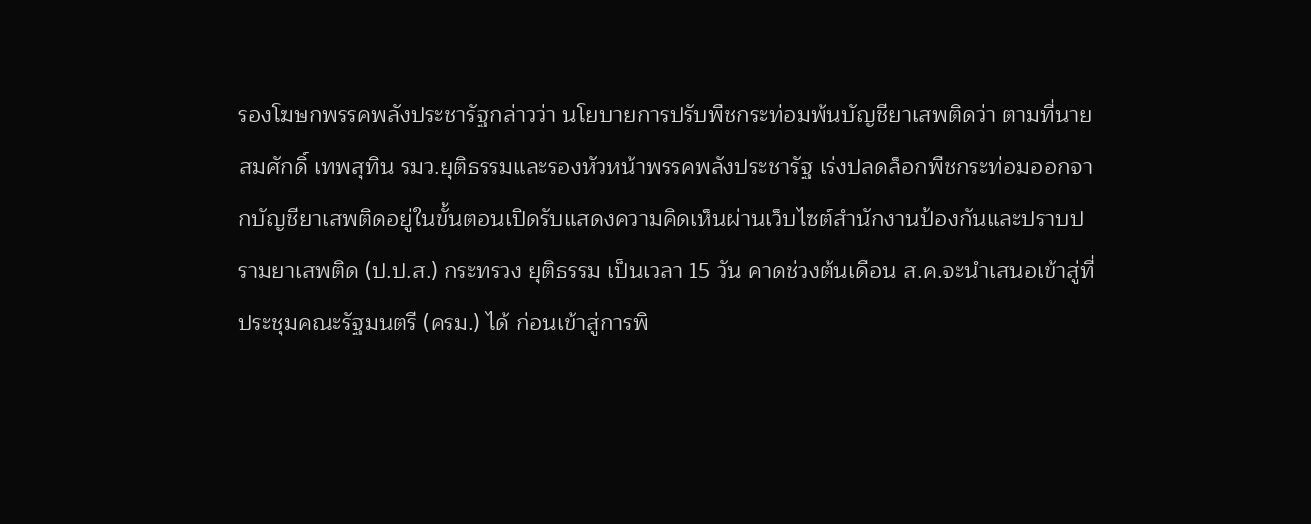รองโฆษกพรรคพลังประชารัฐกล่าวว่า นโยบายการปรับพืชกระท่อมพ้นบัญชียาเสพติดว่า ตามที่นายสมศักดิ์ เทพสุทิน รมว.ยุติธรรมและรองหัวหน้าพรรคพลังประชารัฐ เร่งปลดล็อกพืชกระท่อมออกจากบัญชียาเสพติดอยู่ในขั้นตอนเปิดรับแสดงความคิดเห็นผ่านเว็บไซต์สำนักงานป้องกันและปราบปรามยาเสพติด (ป.ป.ส.) กระทรวง ยุติธรรม เป็นเวลา 15 วัน คาดช่วงต้นเดือน ส.ค.จะนำเสนอเข้าสู่ที่ประชุมคณะรัฐมนตรี (ครม.) ได้ ก่อนเข้าสู่การพิ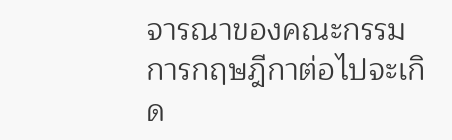จารณาของคณะกรรมการกฤษฎีกาต่อไปจะเกิด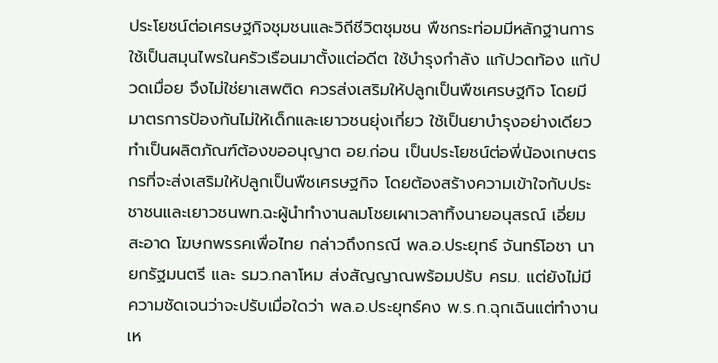ประโยชน์ต่อเศรษฐกิจชุมชนและวิถีชีวิตชุมชน พืชกระท่อมมีหลักฐานการใช้เป็นสมุนไพรในครัวเรือนมาตั้งแต่อดีต ใช้บำรุงกำลัง แก้ปวดท้อง แก้ปวดเมื่อย จึงไม่ใช่ยาเสพติด ควรส่งเสริมให้ปลูกเป็นพืชเศรษฐกิจ โดยมีมาตรการป้องกันไม่ให้เด็กและเยาวชนยุ่งเกี่ยว ใช้เป็นยาบำรุงอย่างเดียว ทำเป็นผลิตภัณฑ์ต้องขออนุญาต อย.ก่อน เป็นประโยชน์ต่อพี่น้องเกษตรกรที่จะส่งเสริมให้ปลูกเป็นพืชเศรษฐกิจ โดยต้องสร้างความเข้าใจกับประชาชนและเยาวชนพท.ฉะผู้นำทำงานลมโชยเผาเวลาทิ้งนายอนุสรณ์ เอี่ยมสะอาด โฆษกพรรคเพื่อไทย กล่าวถึงกรณี พล.อ.ประยุทธ์ จันทร์โอชา นายกรัฐมนตรี และ รมว.กลาโหม ส่งสัญญาณพร้อมปรับ ครม. แต่ยังไม่มีความชัดเจนว่าจะปรับเมื่อใดว่า พล.อ.ประยุทธ์คง พ.ร.ก.ฉุกเฉินแต่ทำงานเห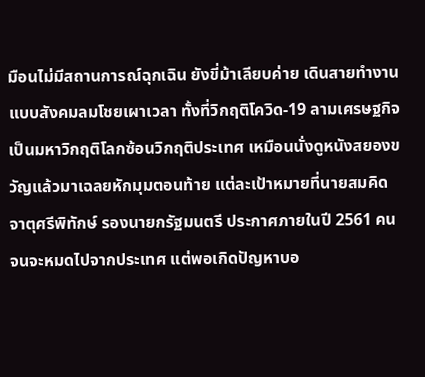มือนไม่มีสถานการณ์ฉุกเฉิน ยังขี่ม้าเลียบค่าย เดินสายทำงานแบบสังคมลมโชยเผาเวลา ทั้งที่วิกฤติโควิด-19 ลามเศรษฐกิจ เป็นมหาวิกฤติโลกซ้อนวิกฤติประเทศ เหมือนนั่งดูหนังสยองขวัญแล้วมาเฉลยหักมุมตอนท้าย แต่ละเป้าหมายที่นายสมคิด จาตุศรีพิทักษ์ รองนายกรัฐมนตรี ประกาศภายในปี 2561 คนจนจะหมดไปจากประเทศ แต่พอเกิดปัญหาบอ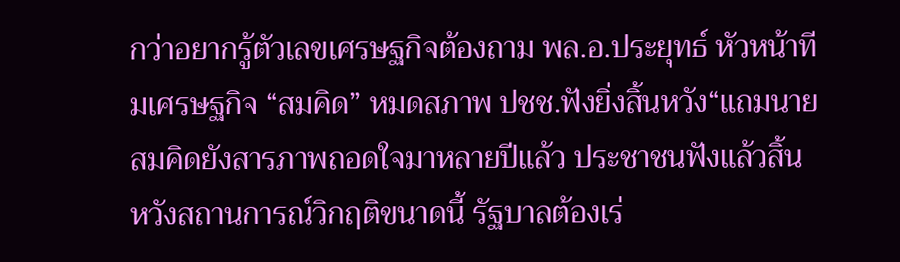กว่าอยากรู้ตัวเลขเศรษฐกิจต้องถาม พล.อ.ประยุทธ์ หัวหน้าทีมเศรษฐกิจ “สมคิด” หมดสภาพ ปชช.ฟังยิ่งสิ้นหวัง“แถมนายสมคิดยังสารภาพถอดใจมาหลายปีแล้ว ประชาชนฟังแล้วสิ้นหวังสถานการณ์วิกฤติขนาดนี้ รัฐบาลต้องเร่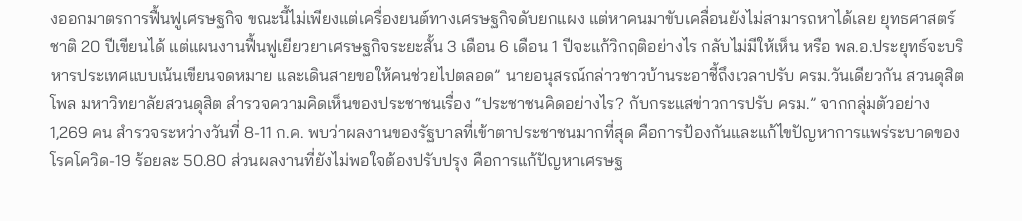งออกมาตรการฟื้นฟูเศรษฐกิจ ขณะนี้ไม่เพียงแต่เครื่องยนต์ทางเศรษฐกิจดับยกแผง แต่หาคนมาขับเคลื่อนยังไม่สามารถหาได้เลย ยุทธศาสตร์ชาติ 20 ปีเขียนได้ แต่แผนงานฟื้นฟูเยียวยาเศรษฐกิจระยะสั้น 3 เดือน 6 เดือน 1 ปีจะแก้วิกฤติอย่างไร กลับไม่มีให้เห็น หรือ พล.อ.ประยุทธ์จะบริหารประเทศแบบเน้นเขียนจดหมาย และเดินสายขอให้คนช่วยไปตลอด” นายอนุสรณ์กล่าวชาวบ้านระอาชี้ถึงเวลาปรับ ครม.วันเดียวกัน สวนดุสิตโพล มหาวิทยาลัยสวนดุสิต สำรวจความคิดเห็นของประชาชนเรื่อง “ประชาชนคิดอย่างไร? กับกระแสข่าวการปรับ ครม.” จากกลุ่มตัวอย่าง 1,269 คน สำรวจระหว่างวันที่ 8-11 ก.ค. พบว่าผลงานของรัฐบาลที่เข้าตาประชาชนมากที่สุด คือการป้องกันและแก้ไขปัญหาการแพร่ระบาดของโรคโควิด-19 ร้อยละ 50.80 ส่วนผลงานที่ยังไม่พอใจต้องปรับปรุง คือการแก้ปัญหาเศรษฐ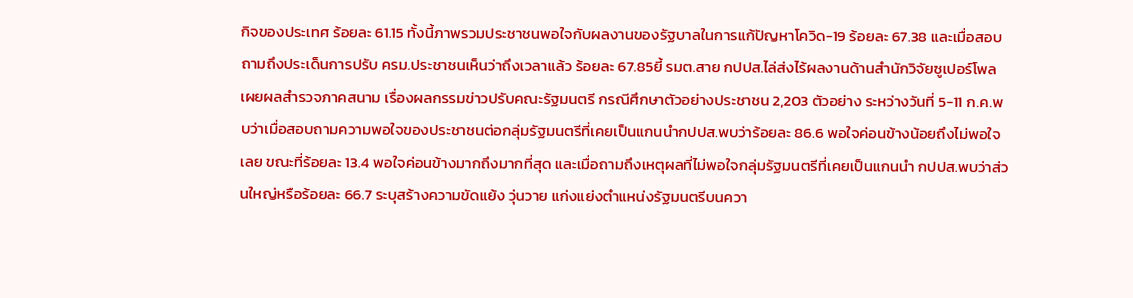กิจของประเทศ ร้อยละ 61.15 ทั้งนี้ภาพรวมประชาชนพอใจกับผลงานของรัฐบาลในการแก้ปัญหาโควิด-19 ร้อยละ 67.38 และเมื่อสอบถามถึงประเด็นการปรับ ครม.ประชาชนเห็นว่าถึงเวลาแล้ว ร้อยละ 67.85ยี้ รมต.สาย กปปส.ไล่ส่งไร้ผลงานด้านสำนักวิจัยซูเปอร์โพล เผยผลสำรวจภาคสนาม เรื่องผลกรรมข่าวปรับคณะรัฐมนตรี กรณีศึกษาตัวอย่างประชาชน 2,203 ตัวอย่าง ระหว่างวันที่ 5-11 ก.ค.พบว่าเมื่อสอบถามความพอใจของประชาชนต่อกลุ่มรัฐมนตรีที่เคยเป็นแกนนำกปปส.พบว่าร้อยละ 86.6 พอใจค่อนข้างน้อยถึงไม่พอใจเลย ขณะที่ร้อยละ 13.4 พอใจค่อนข้างมากถึงมากที่สุด และเมื่อถามถึงเหตุผลที่ไม่พอใจกลุ่มรัฐมนตรีที่เคยเป็นแกนนำ กปปส.พบว่าส่วนใหญ่หรือร้อยละ 66.7 ระบุสร้างความขัดแย้ง วุ่นวาย แก่งแย่งตำแหน่งรัฐมนตรีบนควา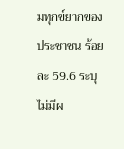มทุกข์ยากของประชาชน ร้อยละ 59.6 ระบุไม่มีผ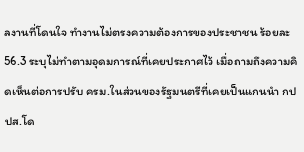ลงานที่โดนใจ ทำงานไม่ตรงความต้องการของประชาชน ร้อยละ 56.3 ระบุไม่ทำตามอุดมการณ์ที่เคยประกาศไว้ เมื่อถามถึงความคิดเห็นต่อการปรับ ครม.ในส่วนของรัฐมนตรีที่เคยเป็นแกนนำ กปปส.โด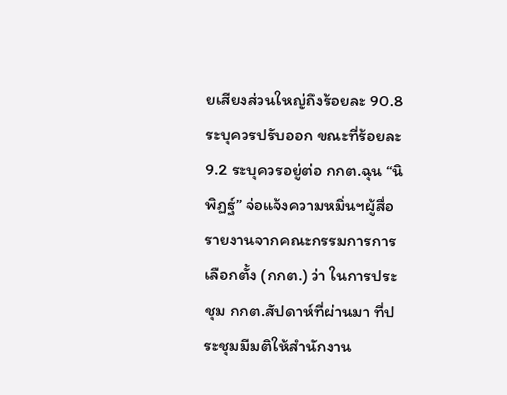ยเสียงส่วนใหญ่ถึงร้อยละ 90.8 ระบุควรปรับออก ขณะที่ร้อยละ 9.2 ระบุควรอยู่ต่อ กกต.ฉุน “นิพิฏฐ์” จ่อแจ้งความหมิ่นฯผู้สื่อรายงานจากคณะกรรมการการเลือกตั้ง (กกต.) ว่า ในการประชุม กกต.สัปดาห์ที่ผ่านมา ที่ประชุมมีมติให้สำนักงาน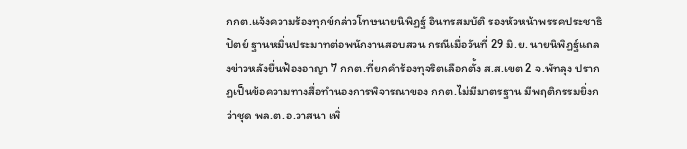กกต.แจ้งความร้องทุกข์กล่าวโทษนายนิพิฏฐ์ อินทรสมบัติ รองหัวหน้าพรรคประชาธิปัตย์ ฐานหมิ่นประมาทต่อพนักงานสอบสวน กรณีเมื่อวันที่ 29 มิ.ย. นายนิพิฏฐ์แถลงข่าวหลังยื่นฟ้องอาญา 7 กกต.ที่ยกคำร้องทุจริตเลือกตั้ง ส.ส.เขต 2 จ.พัทลุง ปรากฏเป็นข้อความทางสื่อทำนองการพิจารณาของ กกต.ไม่มีมาตรฐาน มีพฤติกรรมยิ่งกว่าชุด พล.ต.อ.วาสนา เพิ่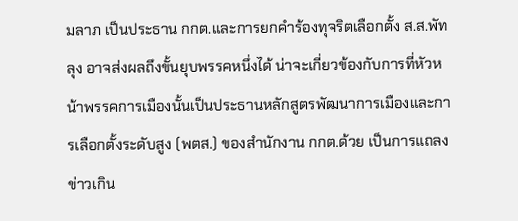มลาภ เป็นประธาน กกต.และการยกคำร้องทุจริตเลือกตั้ง ส.ส.พัทลุง อาจส่งผลถึงขั้นยุบพรรคหนึ่งได้ น่าจะเกี่ยวข้องกับการที่หัวหน้าพรรคการเมืองนั้นเป็นประธานหลักสูตรพัฒนาการเมืองและการเลือกตั้งระดับสูง (พตส.) ของสำนักงาน กกต.ด้วย เป็นการแถลงข่าวเกิน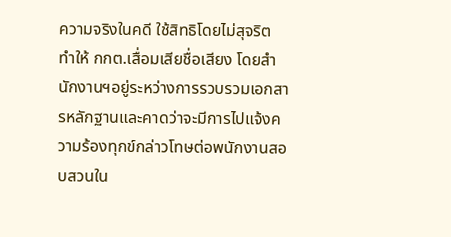ความจริงในคดี ใช้สิทธิโดยไม่สุจริต ทำให้ กกต.เสื่อมเสียชื่อเสียง โดยสำนักงานฯอยู่ระหว่างการรวบรวมเอกสารหลักฐานและคาดว่าจะมีการไปแจ้งความร้องทุกข์กล่าวโทษต่อพนักงานสอบสวนใน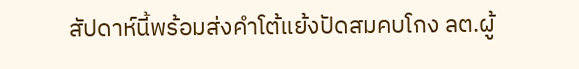สัปดาห์นี้พร้อมส่งคำโต้แย้งปัดสมคบโกง ลต.ผู้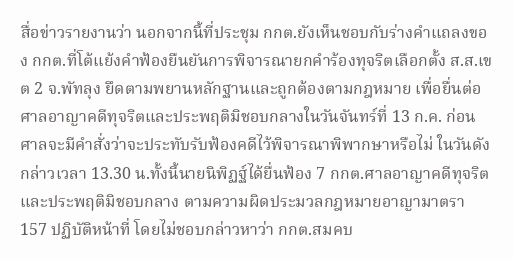สื่อข่าวรายงานว่า นอกจากนี้ที่ประชุม กกต.ยังเห็นชอบกับร่างคำแถลงของ กกต.ที่โต้แย้งคำฟ้องยืนยันการพิจารณายกคำร้องทุจริตเลือกตั้ง ส.ส.เขต 2 จ.พัทลุง ยึดตามพยานหลักฐานและถูกต้องตามกฎหมาย เพื่อยื่นต่อศาลอาญาคดีทุจริตและประพฤติมิชอบกลางในวันจันทร์ที่ 13 ก.ค. ก่อนศาลจะมีคำสั่งว่าจะประทับรับฟ้องคดีไว้พิจารณาพิพากษาหรือไม่ ในวันดังกล่าวเวลา 13.30 น.ทั้งนี้นายนิพิฏฐ์ได้ยื่นฟ้อง 7 กกต.ศาลอาญาคดีทุจริตและประพฤติมิชอบกลาง ตามความผิดประมวลกฎหมายอาญามาตรา 157 ปฏิบัติหน้าที่ โดยไม่ชอบกล่าวหาว่า กกต.สมคบ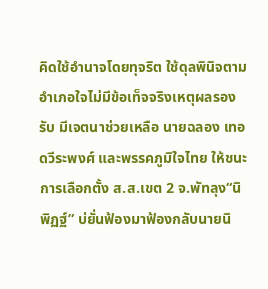คิดใช้อำนาจโดยทุจริต ใช้ดุลพินิจตาม อำเภอใจไม่มีข้อเท็จจริงเหตุผลรองรับ มีเจตนาช่วยเหลือ นายฉลอง เทอดวีระพงศ์ และพรรคภูมิใจไทย ให้ชนะการเลือกตั้ง ส.ส.เขต 2 จ.พัทลุง“นิพิฏฐ์” บ่ยั่นฟ้องมาฟ้องกลับนายนิ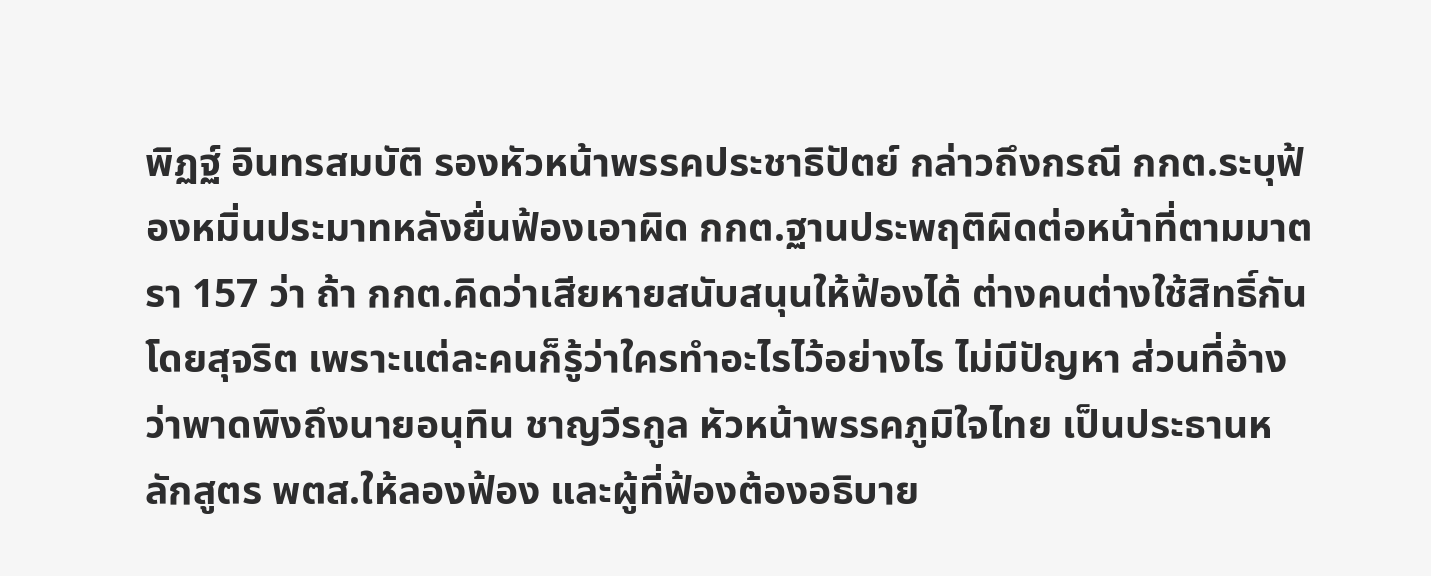พิฏฐ์ อินทรสมบัติ รองหัวหน้าพรรคประชาธิปัตย์ กล่าวถึงกรณี กกต.ระบุฟ้องหมิ่นประมาทหลังยื่นฟ้องเอาผิด กกต.ฐานประพฤติผิดต่อหน้าที่ตามมาตรา 157 ว่า ถ้า กกต.คิดว่าเสียหายสนับสนุนให้ฟ้องได้ ต่างคนต่างใช้สิทธิ์กันโดยสุจริต เพราะแต่ละคนก็รู้ว่าใครทำอะไรไว้อย่างไร ไม่มีปัญหา ส่วนที่อ้างว่าพาดพิงถึงนายอนุทิน ชาญวีรกูล หัวหน้าพรรคภูมิใจไทย เป็นประธานหลักสูตร พตส.ให้ลองฟ้อง และผู้ที่ฟ้องต้องอธิบาย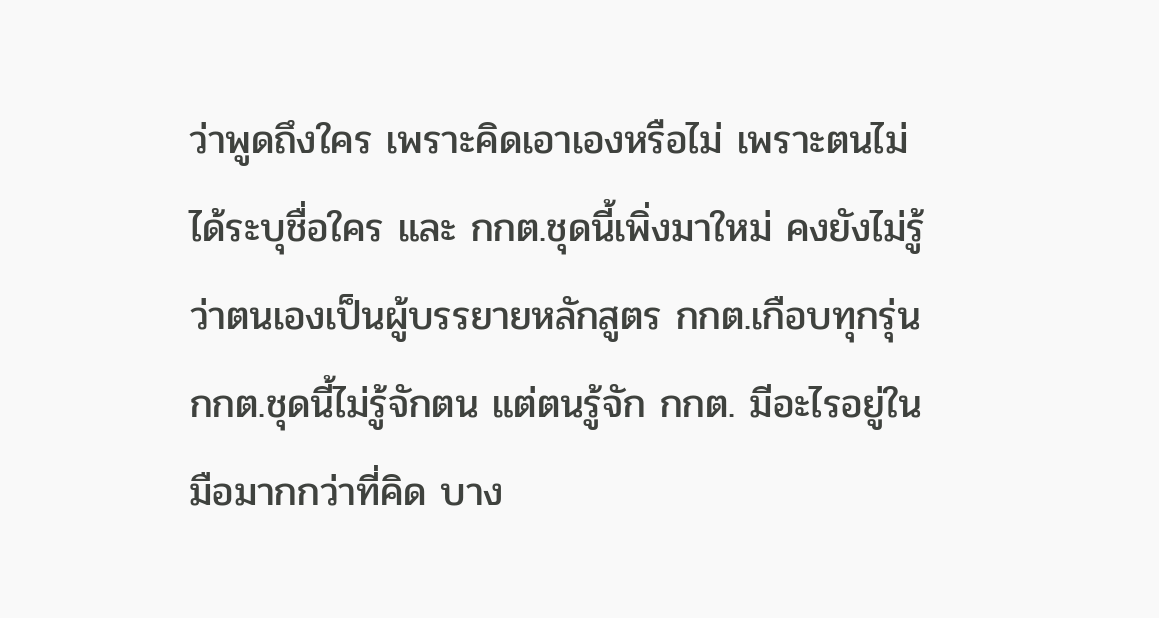ว่าพูดถึงใคร เพราะคิดเอาเองหรือไม่ เพราะตนไม่ได้ระบุชื่อใคร และ กกต.ชุดนี้เพิ่งมาใหม่ คงยังไม่รู้ว่าตนเองเป็นผู้บรรยายหลักสูตร กกต.เกือบทุกรุ่น กกต.ชุดนี้ไม่รู้จักตน แต่ตนรู้จัก กกต. มีอะไรอยู่ในมือมากกว่าที่คิด บาง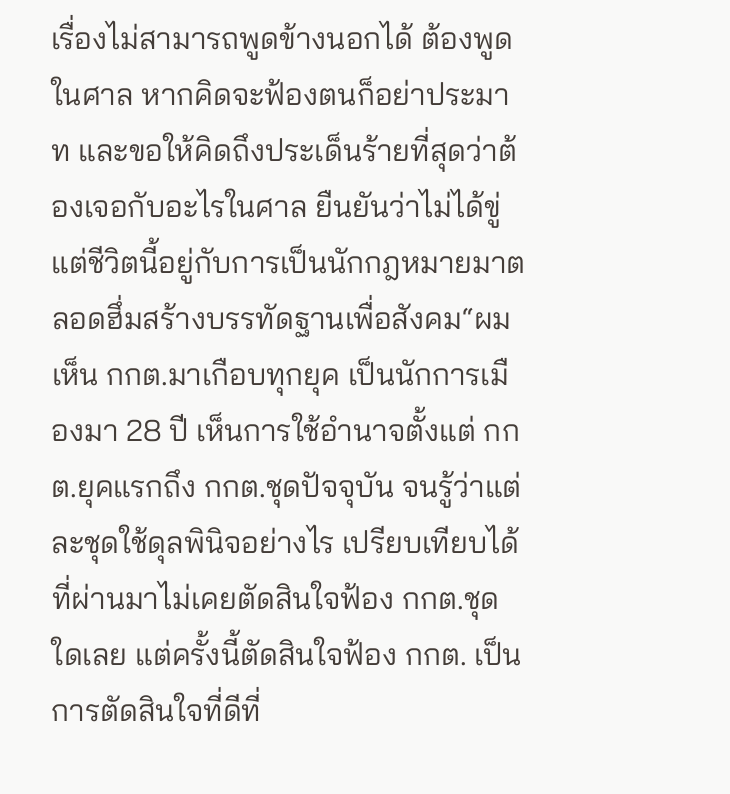เรื่องไม่สามารถพูดข้างนอกได้ ต้องพูดในศาล หากคิดจะฟ้องตนก็อย่าประมาท และขอให้คิดถึงประเด็นร้ายที่สุดว่าต้องเจอกับอะไรในศาล ยืนยันว่าไม่ได้ขู่ แต่ชีวิตนี้อยู่กับการเป็นนักกฎหมายมาตลอดฮึ่มสร้างบรรทัดฐานเพื่อสังคม“ผมเห็น กกต.มาเกือบทุกยุค เป็นนักการเมืองมา 28 ปี เห็นการใช้อำนาจตั้งแต่ กกต.ยุคแรกถึง กกต.ชุดปัจจุบัน จนรู้ว่าแต่ละชุดใช้ดุลพินิจอย่างไร เปรียบเทียบได้ ที่ผ่านมาไม่เคยตัดสินใจฟ้อง กกต.ชุดใดเลย แต่ครั้งนี้ตัดสินใจฟ้อง กกต. เป็นการตัดสินใจที่ดีที่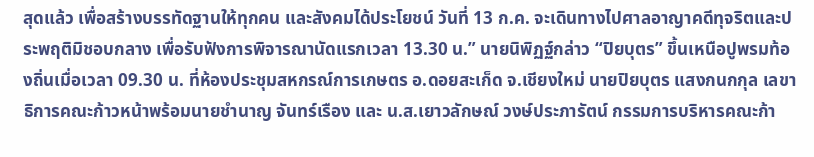สุดแล้ว เพื่อสร้างบรรทัดฐานให้ทุกคน และสังคมได้ประโยชน์ วันที่ 13 ก.ค. จะเดินทางไปศาลอาญาคดีทุจริตและประพฤติมิชอบกลาง เพื่อรับฟังการพิจารณานัดแรกเวลา 13.30 น.” นายนิพิฏฐ์กล่าว “ปิยบุตร” ขึ้นเหนือปูพรมท้องถิ่นเมื่อเวลา 09.30 น. ที่ห้องประชุมสหกรณ์การเกษตร อ.ดอยสะเก็ด จ.เชียงใหม่ นายปิยบุตร แสงกนกกุล เลขาธิการคณะก้าวหน้าพร้อมนายชำนาญ จันทร์เรือง และ น.ส.เยาวลักษณ์ วงษ์ประภารัตน์ กรรมการบริหารคณะก้า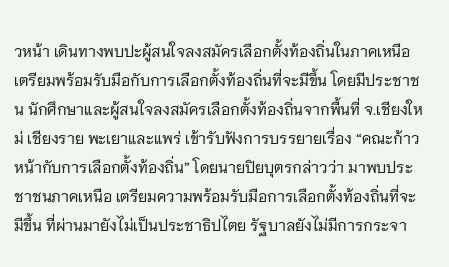วหน้า เดินทางพบปะผู้สนใจลงสมัครเลือกตั้งท้องถิ่นในภาคเหนือ เตรียมพร้อมรับมือกับการเลือกตั้งท้องถิ่นที่จะมีขึ้น โดยมีประชาชน นักศึกษาและผู้สนใจลงสมัครเลือกตั้งท้องถิ่นจากพื้นที่ จ.เชียงใหม่ เชียงราย พะเยาและแพร่ เข้ารับฟังการบรรยายเรื่อง “คณะก้าวหน้ากับการเลือกตั้งท้องถิ่น” โดยนายปิยบุตรกล่าวว่า มาพบประชาชนภาคเหนือ เตรียมความพร้อมรับมือการเลือกตั้งท้องถิ่นที่จะมีขึ้น ที่ผ่านมายังไม่เป็นประชาธิปไตย รัฐบาลยังไม่มีการกระจา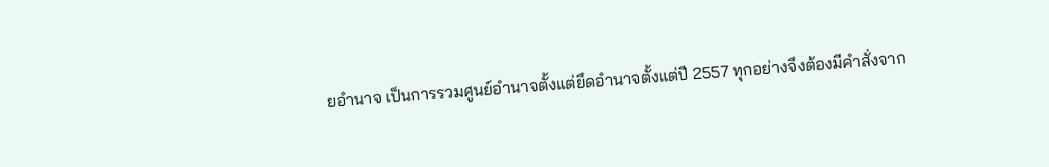ยอำนาจ เป็นการรวมศูนย์อำนาจตั้งแต่ยึดอำนาจตั้งแต่ปี 2557 ทุกอย่างจึงต้องมีคำสั่งจาก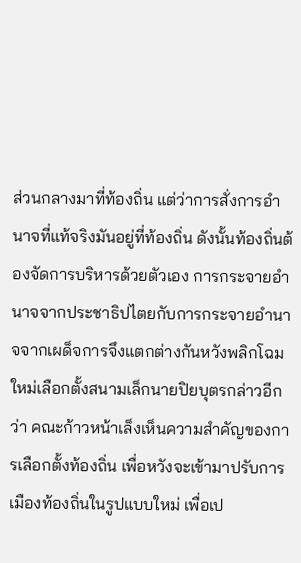ส่วนกลางมาที่ท้องถิ่น แต่ว่าการสั่งการอำนาจที่แท้จริงมันอยู่ที่ท้องถิ่น ดังนั้นท้องถิ่นต้องจัดการบริหารด้วยตัวเอง การกระจายอำนาจจากประชาธิปไตยกับการกระจายอำนาจจากเผด็จการจึงแตกต่างกันหวังพลิกโฉมใหม่เลือกตั้งสนามเล็กนายปิยบุตรกล่าวอีกว่า คณะก้าวหน้าเล็งเห็นความสำคัญของการเลือกตั้งท้องถิ่น เพื่อหวังจะเข้ามาปรับการเมืองท้องถิ่นในรูปแบบใหม่ เพื่อเป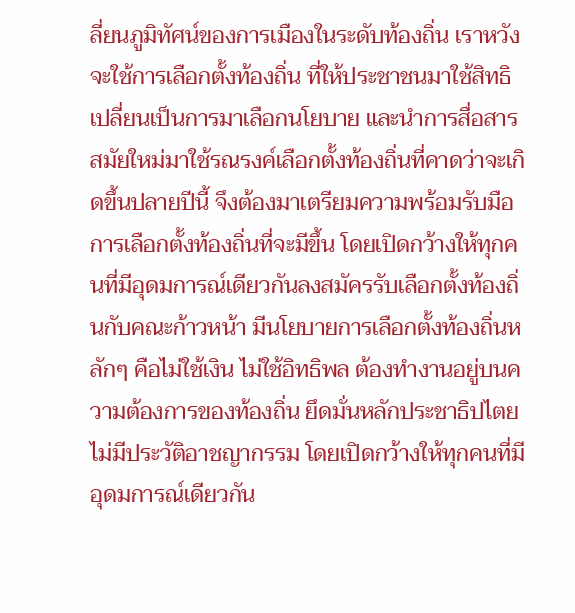ลี่ยนภูมิทัศน์ของการเมืองในระดับท้องถิ่น เราหวังจะใช้การเลือกตั้งท้องถิ่น ที่ให้ประชาชนมาใช้สิทธิเปลี่ยนเป็นการมาเลือกนโยบาย และนำการสื่อสารสมัยใหม่มาใช้รณรงค์เลือกตั้งท้องถิ่นที่คาดว่าจะเกิดขึ้นปลายปีนี้ จึงต้องมาเตรียมความพร้อมรับมือการเลือกตั้งท้องถิ่นที่จะมีขึ้น โดยเปิดกว้างให้ทุกคนที่มีอุดมการณ์เดียวกันลงสมัครรับเลือกตั้งท้องถิ่นกับคณะก้าวหน้า มีนโยบายการเลือกตั้งท้องถิ่นหลักๆ คือไม่ใช้เงิน ไม่ใช้อิทธิพล ต้องทำงานอยู่บนความต้องการของท้องถิ่น ยึดมั่นหลักประชาธิปไตย ไม่มีประวัติอาชญากรรม โดยเปิดกว้างให้ทุกคนที่มีอุดมการณ์เดียวกัน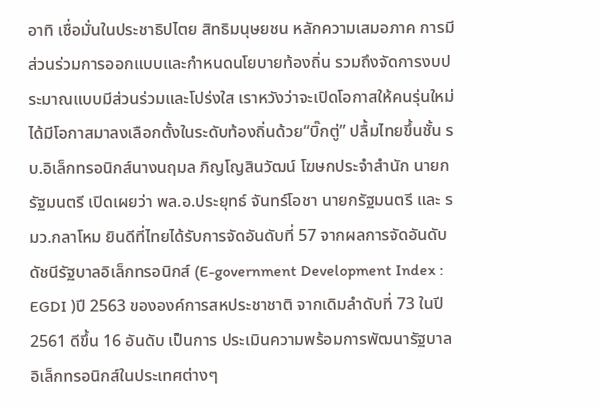อาทิ เชื่อมั่นในประชาธิปไตย สิทธิมนุษยชน หลักความเสมอภาค การมีส่วนร่วมการออกแบบและกำหนดนโยบายท้องถิ่น รวมถึงจัดการงบประมาณแบบมีส่วนร่วมและโปร่งใส เราหวังว่าจะเปิดโอกาสให้คนรุ่นใหม่ได้มีโอกาสมาลงเลือกตั้งในระดับท้องถิ่นด้วย“บิ๊กตู่” ปลื้มไทยขึ้นชั้น รบ.อิเล็กทรอนิกส์นางนฤมล ภิญโญสินวัฒน์ โฆษกประจำสำนัก นายกรัฐมนตรี เปิดเผยว่า พล.อ.ประยุทธ์ จันทร์โอชา นายกรัฐมนตรี และ รมว.กลาโหม ยินดีที่ไทยได้รับการจัดอันดับที่ 57 จากผลการจัดอันดับดัชนีรัฐบาลอิเล็กทรอนิกส์ (E-government Development Index : EGDI )ปี 2563 ขององค์การสหประชาชาติ จากเดิมลำดับที่ 73 ในปี 2561 ดีขึ้น 16 อันดับ เป็นการ ประเมินความพร้อมการพัฒนารัฐบาลอิเล็กทรอนิกส์ในประเทศต่างๆ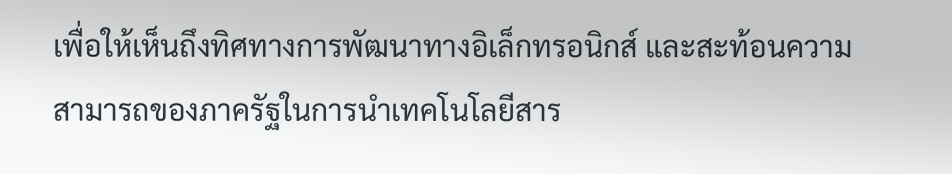เพื่อให้เห็นถึงทิศทางการพัฒนาทางอิเล็กทรอนิกส์ และสะท้อนความสามารถของภาครัฐในการนำเทคโนโลยีสาร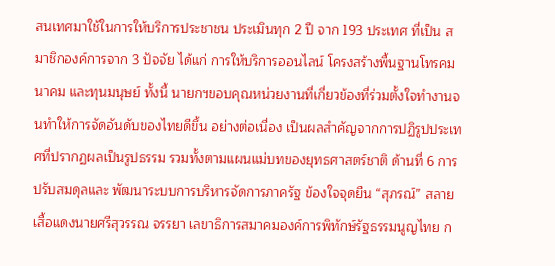สนเทศมาใช้ในการให้บริการประชาชน ประเมินทุก 2 ปี จาก 193 ประเทศ ที่เป็น สมาชิกองค์การจาก 3 ปัจจัย ได้แก่ การให้บริการออนไลน์ โครงสร้างพื้นฐานโทรคมนาคม และทุนมนุษย์ ทั้งนี้ นายกฯขอบคุณหน่วยงานที่เกี่ยวข้องที่ร่วมตั้งใจทำงานจนทำให้การจัดอันดับของไทยดีขึ้น อย่างต่อเนื่อง เป็นผลสำคัญจากการปฏิรูปประเทศที่ปรากฏผลเป็นรูปธรรม รวมทั้งตามแผนแม่บทของยุทธศาสตร์ชาติ ด้านที่ 6 การปรับสมดุลและ พัฒนาระบบการบริหารจัดการภาครัฐ ข้องใจจุดยืน “สุภรณ์” สลายเสื้อแดงนายศรีสุวรรณ จรรยา เลขาธิการสมาคมองค์การพิทักษ์รัฐธรรมนูญไทย ก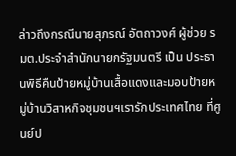ล่าวถึงกรณีนายสุภรณ์ อัตถาวงศ์ ผู้ช่วย รมต.ประจำสำนักนายกรัฐมนตรี เป็น ประธานพิธีคืนป้ายหมู่บ้านเสื้อแดงและมอบป้ายหมู่บ้านวิสาหกิจชุมชนฯเรารักประเทศไทย ที่ศูนย์ป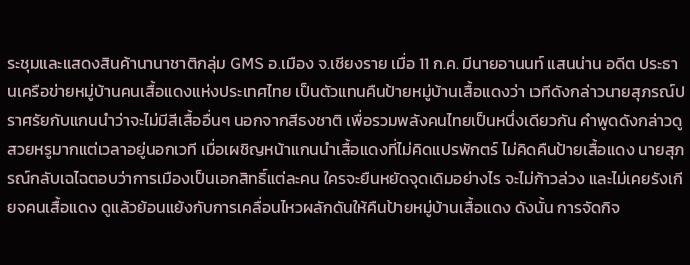ระชุมและแสดงสินค้านานาชาติกลุ่ม GMS อ.เมือง จ.เชียงราย เมื่อ 11 ก.ค. มีนายอานนท์ แสนน่าน อดีต ประธานเครือข่ายหมู่บ้านคนเสื้อแดงแห่งประเทศไทย เป็นตัวแทนคืนป้ายหมู่บ้านเสื้อแดงว่า เวทีดังกล่าวนายสุภรณ์ปราศรัยกับแกนนำว่าจะไม่มีสีเสื้ออื่นๆ นอกจากสีธงชาติ เพื่อรวมพลังคนไทยเป็นหนึ่งเดียวกัน คำพูดดังกล่าวดูสวยหรูมากแต่เวลาอยู่นอกเวที เมื่อเผชิญหน้าแกนนำเสื้อแดงที่ไม่คิดแปรพักตร์ ไม่คิดคืนป้ายเสื้อแดง นายสุภรณ์กลับเฉไฉตอบว่าการเมืองเป็นเอกสิทธิ์แต่ละคน ใครจะยืนหยัดจุดเดิมอย่างไร จะไม่ก้าวล่วง และไม่เคยรังเกียจคนเสื้อแดง ดูแล้วย้อนแย้งกับการเคลื่อนไหวผลักดันให้คืนป้ายหมู่บ้านเสื้อแดง ดังนั้น การจัดกิจ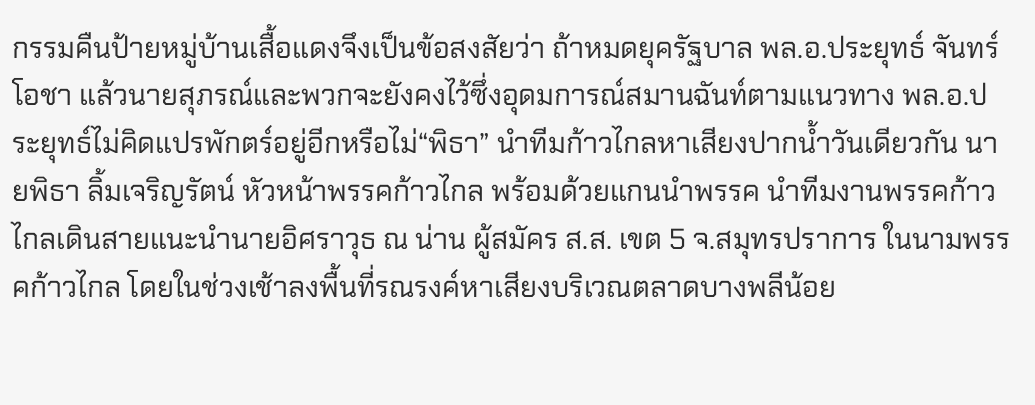กรรมคืนป้ายหมู่บ้านเสื้อแดงจึงเป็นข้อสงสัยว่า ถ้าหมดยุครัฐบาล พล.อ.ประยุทธ์ จันทร์โอชา แล้วนายสุภรณ์และพวกจะยังคงไว้ซึ่งอุดมการณ์สมานฉันท์ตามแนวทาง พล.อ.ประยุทธ์ไม่คิดแปรพักตร์อยู่อีกหรือไม่“พิธา” นำทีมก้าวไกลหาเสียงปากน้ำวันเดียวกัน นายพิธา ลิ้มเจริญรัตน์ หัวหน้าพรรคก้าวไกล พร้อมด้วยแกนนำพรรค นำทีมงานพรรคก้าวไกลเดินสายแนะนำนายอิศราวุธ ณ น่าน ผู้สมัคร ส.ส. เขต 5 จ.สมุทรปราการ ในนามพรรคก้าวไกล โดยในช่วงเช้าลงพื้นที่รณรงค์หาเสียงบริเวณตลาดบางพลีน้อย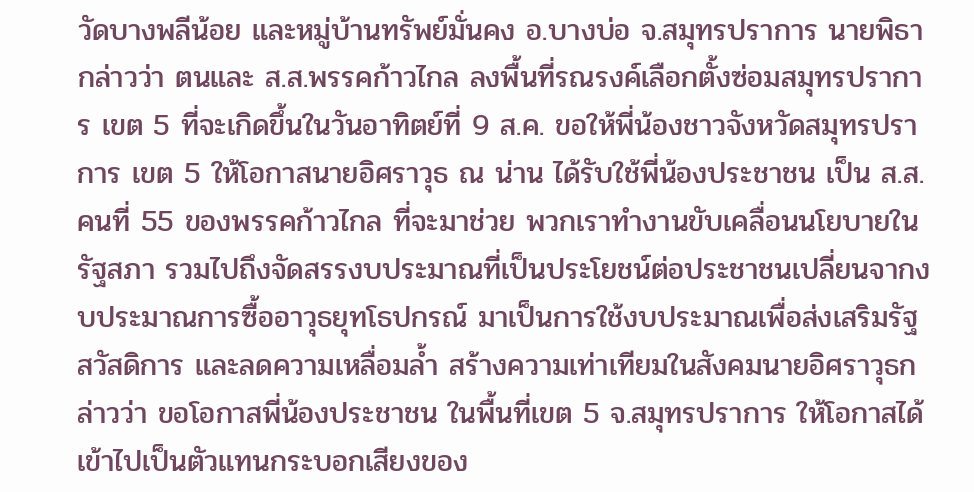วัดบางพลีน้อย และหมู่บ้านทรัพย์มั่นคง อ.บางบ่อ จ.สมุทรปราการ นายพิธากล่าวว่า ตนและ ส.ส.พรรคก้าวไกล ลงพื้นที่รณรงค์เลือกตั้งซ่อมสมุทรปราการ เขต 5 ที่จะเกิดขึ้นในวันอาทิตย์ที่ 9 ส.ค. ขอให้พี่น้องชาวจังหวัดสมุทรปราการ เขต 5 ให้โอกาสนายอิศราวุธ ณ น่าน ได้รับใช้พี่น้องประชาชน เป็น ส.ส.คนที่ 55 ของพรรคก้าวไกล ที่จะมาช่วย พวกเราทำงานขับเคลื่อนนโยบายในรัฐสภา รวมไปถึงจัดสรรงบประมาณที่เป็นประโยชน์ต่อประชาชนเปลี่ยนจากงบประมาณการซื้ออาวุธยุทโธปกรณ์ มาเป็นการใช้งบประมาณเพื่อส่งเสริมรัฐสวัสดิการ และลดความเหลื่อมล้ำ สร้างความเท่าเทียมในสังคมนายอิศราวุธกล่าวว่า ขอโอกาสพี่น้องประชาชน ในพื้นที่เขต 5 จ.สมุทรปราการ ให้โอกาสได้เข้าไปเป็นตัวแทนกระบอกเสียงของ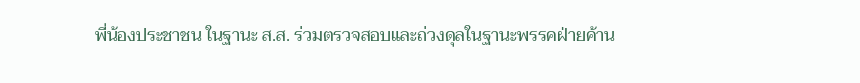พี่น้องประชาชน ในฐานะ ส.ส. ร่วมตรวจสอบและถ่วงดุลในฐานะพรรคฝ่ายค้าน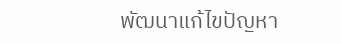พัฒนาแก้ไขปัญหา